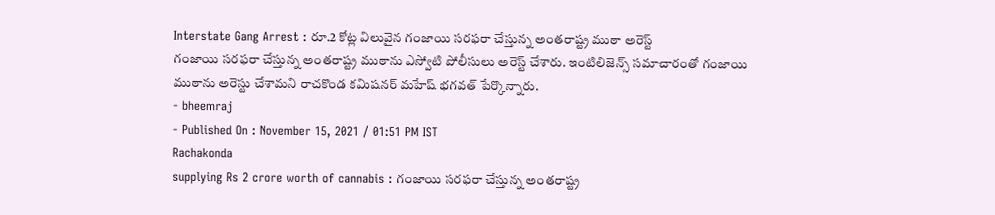Interstate Gang Arrest : రూ.2 కోట్ల విలువైన గంజాయి సరఫరా చేస్తున్న అంతరాష్ట్ర ముఠా అరెస్ట్
గంజాయి సరఫరా చేస్తున్న అంతరాష్ట్ర ముఠాను ఎస్వోటి పోలీసులు అరెస్ట్ చేశారు. ఇంటిలిజెన్స్ సమాచారంతో గంజాయి ముఠాను అరెస్టు చేశామని రాచకొండ కమిషనర్ మహేష్ భగవత్ పేర్కొన్నారు.
- bheemraj
- Published On : November 15, 2021 / 01:51 PM IST
Rachakonda
supplying Rs 2 crore worth of cannabis : గంజాయి సరఫరా చేస్తున్న అంతరాష్ట్ర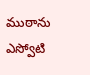ముఠాను ఎస్వోటి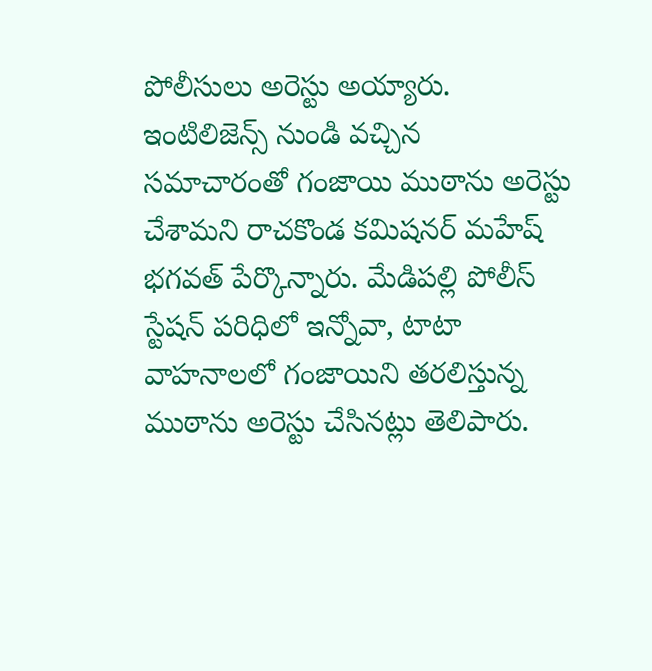పోలీసులు అరెస్టు అయ్యారు. ఇంటిలిజెన్స్ నుండి వచ్చిన సమాచారంతో గంజాయి ముఠాను అరెస్టు చేశామని రాచకొండ కమిషనర్ మహేష్ భగవత్ పేర్కొన్నారు. మేడిపల్లి పోలీస్ స్టేషన్ పరిధిలో ఇన్నోవా, టాటా వాహనాలలో గంజాయిని తరలిస్తున్న ముఠాను అరెస్టు చేసినట్లు తెలిపారు.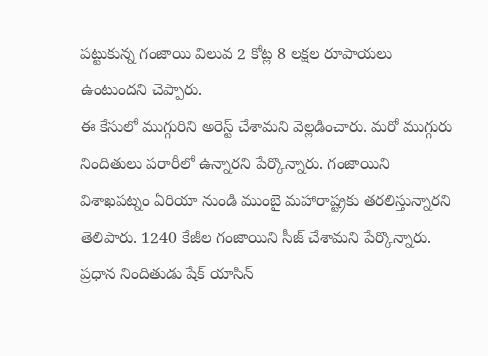పట్టుకున్న గంజాయి విలువ 2 కోట్ల 8 లక్షల రూపాయలు ఉంటుందని చెప్పారు.
ఈ కేసులో ముగ్గురిని అరెస్ట్ చేశామని వెల్లడించారు. మరో ముగ్గురు నిందితులు పరారీలో ఉన్నారని పేర్కొన్నారు. గంజాయిని విశాఖపట్నం ఏరియా నుండి ముంబై మహారాష్ట్రకు తరలిస్తున్నారని తెలిపారు. 1240 కేజీల గంజాయిని సీజ్ చేశామని పేర్కొన్నారు. ప్రధాన నిందితుడు షేక్ యాసిన్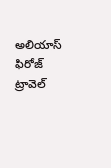అలియాస్ ఫిరోజ్ ట్రావెల్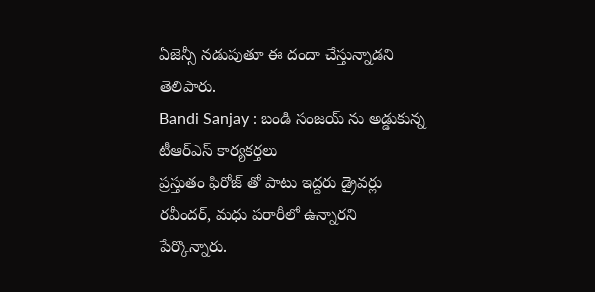ఏజెన్సీ నడుపుతూ ఈ దందా చేస్తున్నాడని తెలిపారు.
Bandi Sanjay : బండి సంజయ్ ను అడ్డుకున్న టీఆర్ఎస్ కార్యకర్తలు
ప్రస్తుతం ఫిరోజ్ తో పాటు ఇద్దరు డ్రైవర్లు రవీందర్, మధు పరారీలో ఉన్నారని పేర్కొన్నారు.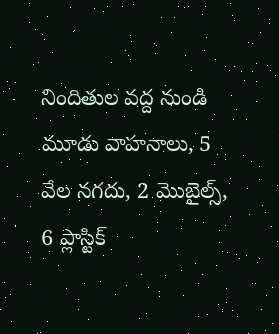నిందితుల వద్ద నుండి మూడు వాహనాలు, 5 వేల నగదు, 2 మొబైల్స్, 6 ప్లాస్టిక్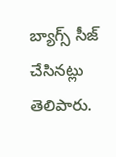బ్యాగ్స్ సీజ్ చేసినట్లు తెలిపారు.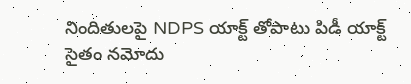నిందితులపై NDPS యాక్ట్ తోపాటు పిడీ యాక్ట్ సైతం నమోదు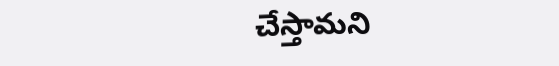చేస్తామని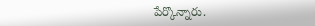పేర్కొన్నారు.